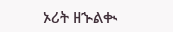ኦሪት ዘኍልቊ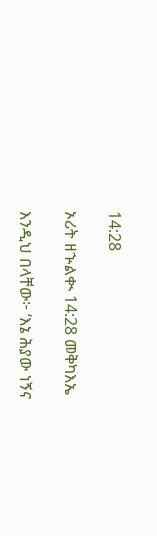14:28

ኦሪት ዘኍልቊ 14:28 መቅካእኤ

እንዲህ በላቸው፦ ‘እኔ ሕያው ነኝና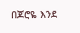በጆሮዬ እንደ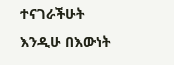ተናገራችሁት እንዲሁ በእውነት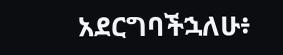አደርግባችኋለሁ፥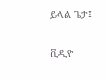ይላል ጌታ፤

ቪዲዮ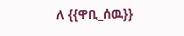ለ {{ዋቢ_ሰዉ}}